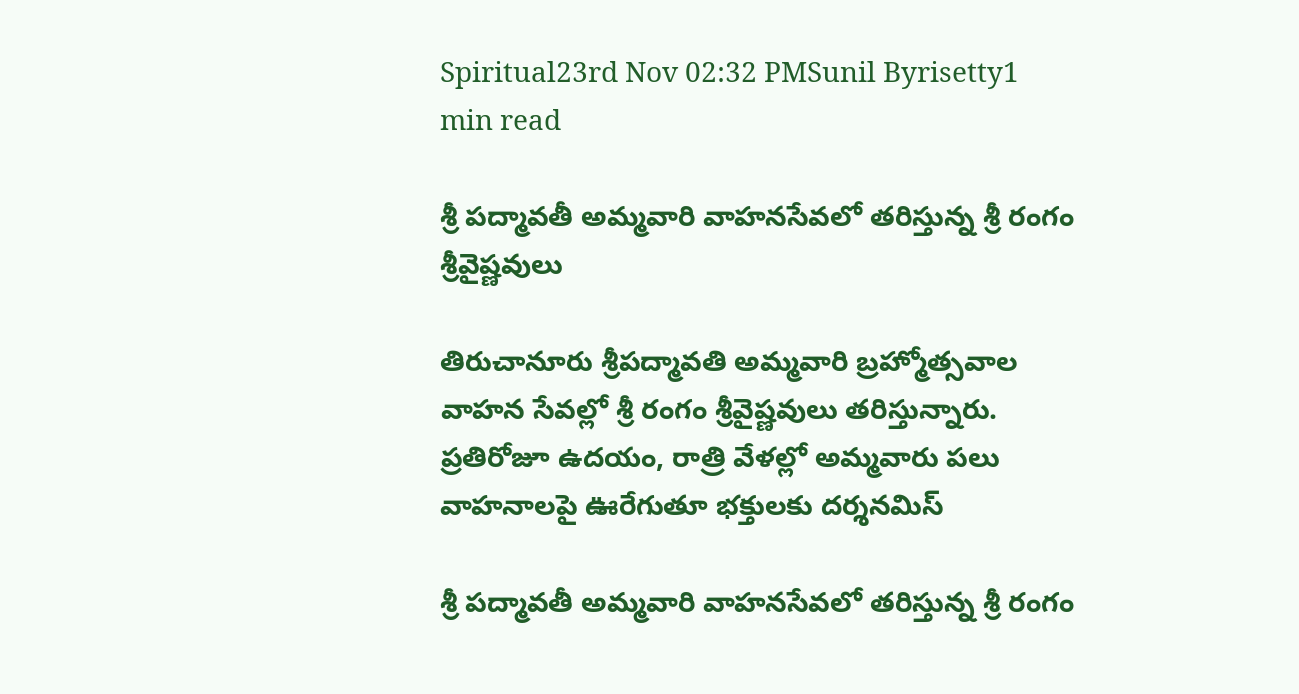Spiritual23rd Nov 02:32 PMSunil Byrisetty1 min read

శ్రీ పద్మావతీ అమ్మవారి వాహ‌న‌సేవ‌లో త‌రిస్తున్న శ్రీ రంగం శ్రీ‌వైష్ణ‌వులు

తిరుచానూరు శ్రీపద్మావతి అమ్మవారి బ్రహ్మోత్సవాల వాహన సేవల్లో శ్రీ రంగం శ్రీ‌వైష్ణ‌వులు తరిస్తున్నారు. ప్రతిరోజూ ఉదయం, రాత్రి వేళల్లో అమ్మవారు పలు వాహనాలపై ఊరేగుతూ భక్తులకు దర్శనమిస్

శ్రీ పద్మావతీ అమ్మవారి వాహ‌న‌సేవ‌లో త‌రిస్తున్న శ్రీ రంగం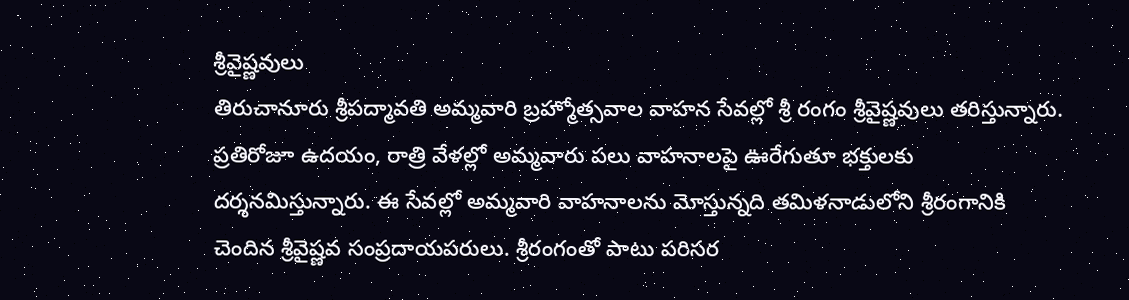శ్రీ‌వైష్ణ‌వులు
తిరుచానూరు శ్రీపద్మావతి అమ్మవారి బ్రహ్మోత్సవాల వాహన సేవల్లో శ్రీ రంగం శ్రీ‌వైష్ణ‌వులు తరిస్తున్నారు. ప్రతిరోజూ ఉదయం, రాత్రి వేళల్లో అమ్మవారు పలు వాహనాలపై ఊరేగుతూ భక్తులకు దర్శనమిస్తున్నారు. ఈ సేవల్లో అమ్మవారి వాహనాలను మోస్తున్నది తమిళనాడులోని శ్రీరంగానికి చెందిన శ్రీవైష్ణవ సంప్రదాయపరులు. శ్రీరంగంతో పాటు పరిసర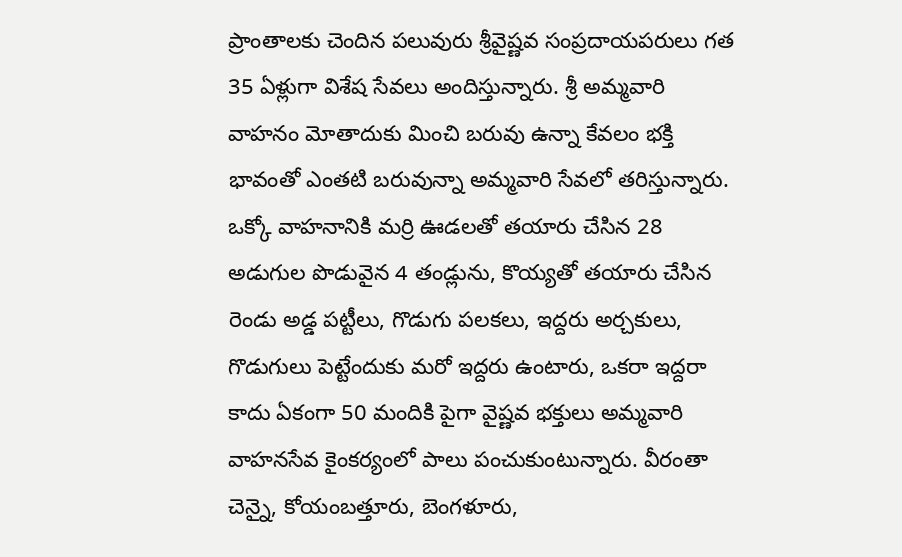ప్రాంతాలకు చెందిన పలువురు శ్రీవైష్ణవ సంప్రదాయపరులు గత 35 ఏళ్లుగా విశేష సేవలు అందిస్తున్నారు. శ్రీ అమ్మవారి వాహనం మోతాదుకు మించి బరువు ఉన్నా కేవలం భక్తి భావంతో ఎంతటి బరువున్నా అమ్మవారి సేవలో తరిస్తున్నారు. ఒక్కో వాహనానికి మర్రి ఊడలతో తయారు చేసిన 28 అడుగుల పొడువైన 4 తండ్లును, కొయ్యతో తయారు చేసిన రెండు అడ్డ పట్టీలు, గొడుగు పలకలు, ఇద్దరు అర్చకులు, గొడుగులు పెట్టేందుకు మరో ఇద్దరు ఉంటారు, ఒకరా ఇద్దరా కాదు ఏకంగా 50 మందికి పైగా వైష్ణవ భక్తులు అమ్మవారి వాహనసేవ కైంకర్యంలో పాలు పంచుకుంటున్నారు. వీరంతా చెన్నై, కోయంబత్తూరు, బెంగళూరు,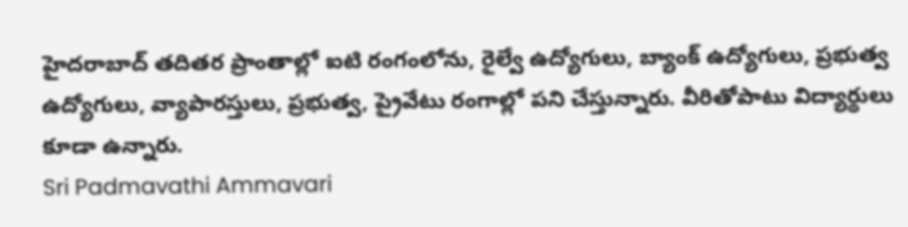హైదరాబాద్ తదితర ప్రాంతాల్లో ఐటి రంగంలోను, రైల్వే ఉద్యోగులు, బ్యాంక్ ఉద్యోగులు, ప్రభుత్వ ఉద్యోగులు, వ్యాపారస్తులు, ప్రభుత్వ, ప్రైవేటు రంగాల్లో పని చేస్తున్నారు. వీరితోపాటు విద్యార్థులు కూడా ఉన్నారు.
Sri Padmavathi Ammavari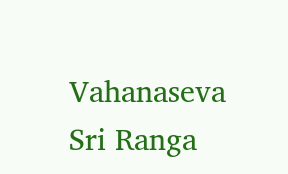Vahanaseva
Sri Ranga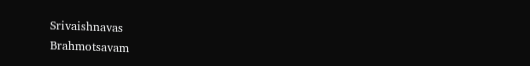Srivaishnavas
Brahmotsavam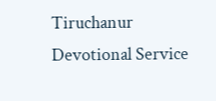Tiruchanur
Devotional Service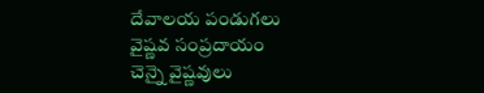దేవాలయ పండుగలు
వైష్ణవ సంప్రదాయం
చెన్నై వైష్ణవులు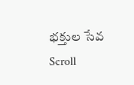భక్తుల సేవ
Scroll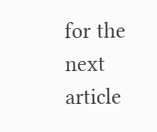for the next article